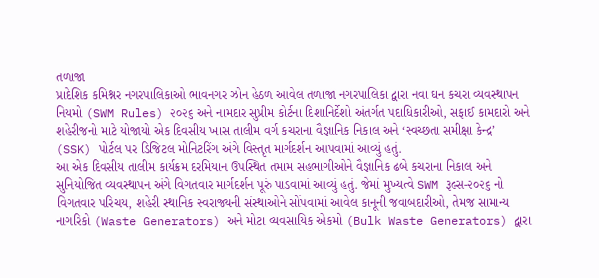તળાજા
પ્રાદેશિક કમિશ્નર નગરપાલિકાઓ ભાવનગર ઝોન હેઠળ આવેલ તળાજા નગરપાલિકા દ્વારા નવા ઘન કચરા વ્યવસ્થાપન નિયમો (SWM Rules) ૨૦૨૬ અને નામદાર સુપ્રીમ કોર્ટના દિશાનિર્દેશો અંતર્ગત પદાધિકારીઓ, સફાઈ કામદારો અને શહેરીજનો માટે યોજાયો એક દિવસીય ખાસ તાલીમ વર્ગ કચરાના વૈજ્ઞાનિક નિકાલ અને ‘સ્વચ્છતા સમીક્ષા કેન્દ્ર’ (SSK) પોર્ટલ પર ડિજિટલ મોનિટરિંગ અંગે વિસ્તૃત માર્ગદર્શન આપવામાં આવ્યું હતું.
આ એક દિવસીય તાલીમ કાર્યક્રમ દરમિયાન ઉપસ્થિત તમામ સહભાગીઓને વૈજ્ઞાનિક ઢબે કચરાના નિકાલ અને સુનિયોજિત વ્યવસ્થાપન અંગે વિગતવાર માર્ગદર્શન પૂરું પાડવામાં આવ્યું હતું. જેમાં મુખ્યત્વે SWM રૂલ્સ-૨૦૨૬ નો વિગતવાર પરિચય, શહેરી સ્થાનિક સ્વરાજ્યની સંસ્થાઓને સોંપવામાં આવેલ કાનૂની જવાબદારીઓ, તેમજ સામાન્ય નાગરિકો (Waste Generators) અને મોટા વ્યવસાયિક એકમો (Bulk Waste Generators) દ્વારા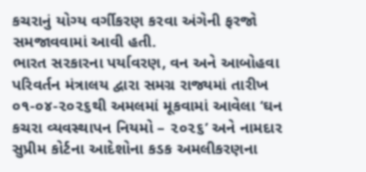કચરાનું યોગ્ય વર્ગીકરણ કરવા અંગેની ફરજો સમજાવવામાં આવી હતી.
ભારત સરકારના પર્યાવરણ, વન અને આબોહવા પરિવર્તન મંત્રાલય દ્વારા સમગ્ર રાજ્યમાં તારીખ ૦૧-૦૪-૨૦૨૬થી અમલમાં મૂકવામાં આવેલા ‘ઘન કચરા વ્યવસ્થાપન નિયમો – ૨૦૨૬’ અને નામદાર સુપ્રીમ કોર્ટના આદેશોના કડક અમલીકરણના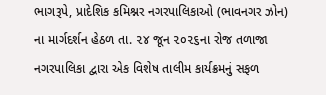ભાગરૂપે, પ્રાદેશિક કમિશ્નર નગરપાલિકાઓ (ભાવનગર ઝોન) ના માર્ગદર્શન હેઠળ તા. ૨૪ જૂન ૨૦૨૬ના રોજ તળાજા નગરપાલિકા દ્વારા એક વિશેષ તાલીમ કાર્યક્રમનું સફળ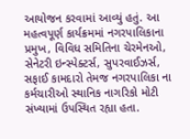આયોજન કરવામાં આવ્યું હતું. આ મહત્વપૂર્ણ કાર્યક્રમમાં નગરપાલિકાના પ્રમુખ, વિવિધ સમિતિના ચેરમેનઓ, સેનેટરી ઇન્સ્પેક્ટર્સ, સુપરવાઈઝર્સ, સફાઈ કામદારો તેમજ નગરપાલિકા ના કર્મચારીઓ સ્થાનિક નાગરિકો મોટી સંખ્યામાં ઉપસ્થિત રહ્યા હતા.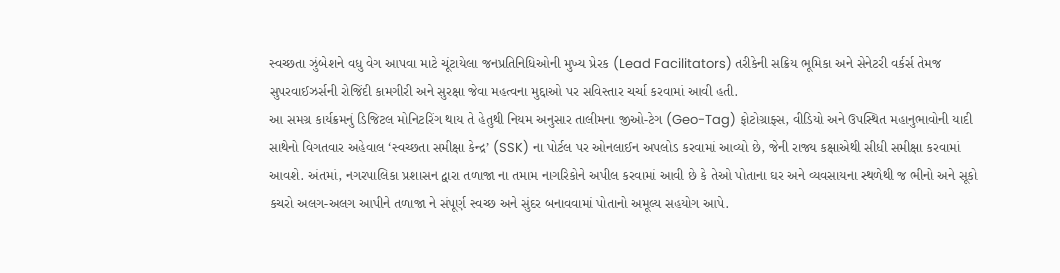સ્વચ્છતા ઝુંબેશને વધુ વેગ આપવા માટે ચૂંટાયેલા જનપ્રતિનિધિઓની મુખ્ય પ્રેરક (Lead Facilitators) તરીકેની સક્રિય ભૂમિકા અને સેનેટરી વર્કર્સ તેમજ સુપરવાઈઝર્સની રોજિંદી કામગીરી અને સુરક્ષા જેવા મહત્વના મુદ્દાઓ પર સવિસ્તાર ચર્ચા કરવામાં આવી હતી.
આ સમગ્ર કાર્યક્રમનું ડિજિટલ મોનિટરિંગ થાય તે હેતુથી નિયમ અનુસાર તાલીમના જીઓ-ટેગ (Geo-Tag) ફોટોગ્રાફ્સ, વીડિયો અને ઉપસ્થિત મહાનુભાવોની યાદી સાથેનો વિગતવાર અહેવાલ ‘સ્વચ્છતા સમીક્ષા કેન્દ્ર’ (SSK) ના પોર્ટલ પર ઓનલાઈન અપલોડ કરવામાં આવ્યો છે, જેની રાજ્ય કક્ષાએથી સીધી સમીક્ષા કરવામાં આવશે. અંતમાં, નગરપાલિકા પ્રશાસન દ્વારા તળાજા ના તમામ નાગરિકોને અપીલ કરવામાં આવી છે કે તેઓ પોતાના ઘર અને વ્યવસાયના સ્થળેથી જ ભીનો અને સૂકો કચરો અલગ-અલગ આપીને તળાજા ને સંપૂર્ણ સ્વચ્છ અને સુંદર બનાવવામાં પોતાનો અમૂલ્ય સહયોગ આપે.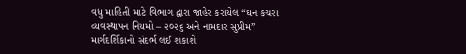વધુ માહિતી માટે વિભાગ દ્વારા જાહેર કરાયેલ “ઘન કચરા વ્યવસ્થાપન નિયમો – ૨૦૨૬ અને નામદાર સુપ્રીમ” માર્ગદર્શિકાનો સંદર્ભ લઈ શકાશે